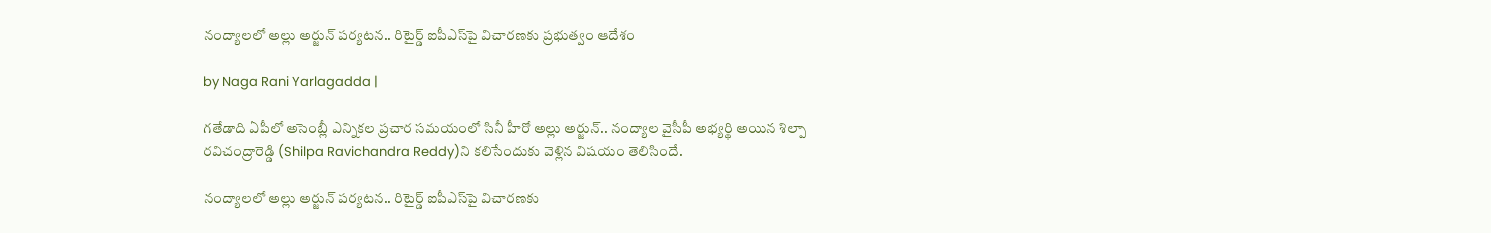నంద్యాలలో అల్లు అర్జున్ పర్యటన.. రిటైర్డ్ ఐపీఎస్‌పై విచారణకు ప్రభుత్వం ఆదేశం

by Naga Rani Yarlagadda |

గతేడాది ఏపీలో అసెంబ్లీ ఎన్నికల ప్రచార సమయంలో సినీ హీరో అల్లు అర్జున్.. నంద్యాల వైసీపీ అభ్యర్థి అయిన శిల్పా రవిచంద్రారెడ్డి (Shilpa Ravichandra Reddy)ని కలిసేందుకు వెళ్లిన విషయం తెలిసిందే.

నంద్యాలలో అల్లు అర్జున్ పర్యటన.. రిటైర్డ్ ఐపీఎస్‌పై విచారణకు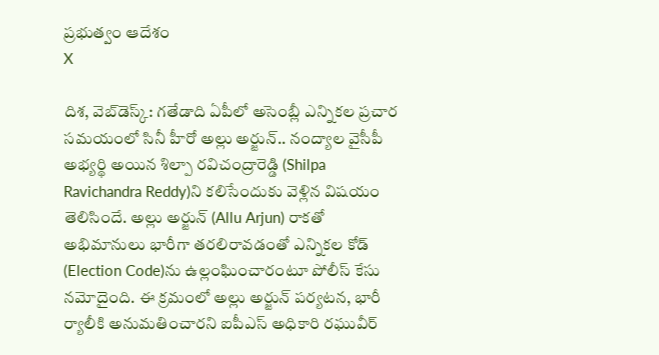ప్రభుత్వం ఆదేశం
X

దిశ, వెబ్‌డెస్క్: గతేడాది ఏపీలో అసెంబ్లీ ఎన్నికల ప్రచార సమయంలో సినీ హీరో అల్లు అర్జున్.. నంద్యాల వైసీపీ అభ్యర్థి అయిన శిల్పా రవిచంద్రారెడ్డి (Shilpa Ravichandra Reddy)ని కలిసేందుకు వెళ్లిన విషయం తెలిసిందే. అల్లు అర్జున్ (Allu Arjun) రాకతో అభిమానులు భారీగా తరలిరావడంతో ఎన్నికల కోడ్ (Election Code)ను ఉల్లంఘించారంటూ పోలీస్ కేసు నమోదైంది. ఈ క్రమంలో అల్లు అర్జున్ పర్యటన, భారీ ర్యాలీకి అనుమతించారని ఐపీఎస్ అధికారి రఘువీర్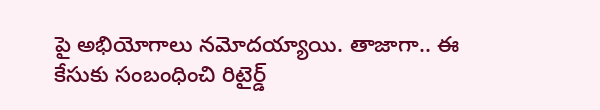పై అభియోగాలు నమోదయ్యాయి. తాజాగా.. ఈ కేసుకు సంబంధించి రిటైర్డ్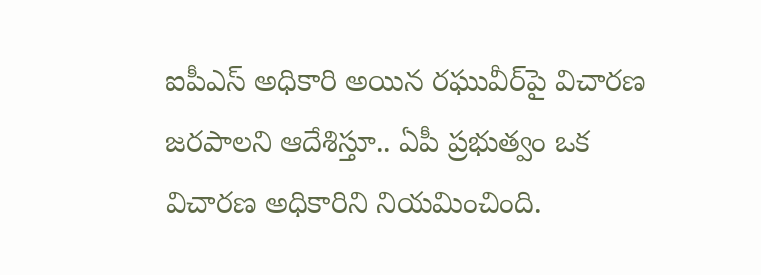ఐపీఎస్ అధికారి అయిన రఘువీర్‌పై విచారణ జరపాలని ఆదేశిస్తూ.. ఏపీ ప్రభుత్వం ఒక విచారణ అధికారిని నియమించింది.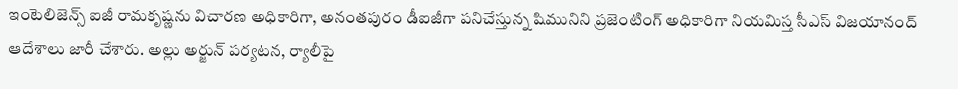ఇంటెలిజెన్స్ ఐజీ రామకృష్ణను విచారణ అధికారిగా, అనంతపురం డీఐజీగా పనిచేస్తున్న షిమునిని ప్రజెంటింగ్ అధికారిగా నియమిస్త సీఎస్ విజయానంద్ ఆదేశాలు జారీ చేశారు. అల్లు అర్జున్ పర్యటన, ర్యాలీపై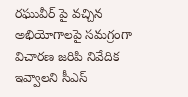రఘువీర్ పై వచ్చిన అభియోగాలపై సమగ్రంగా విచారణ జరిపి నివేదిక ఇవ్వాలని సీఎస్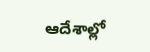ఆదేశాల్లో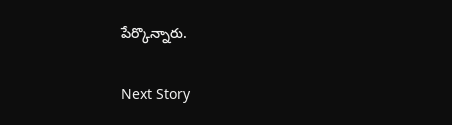పేర్కొన్నారు.

Next Story